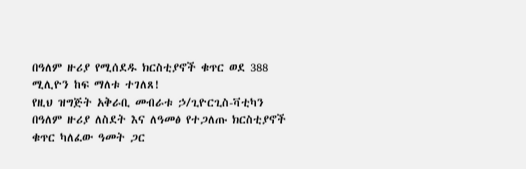በዓለም ዙሪያ የሚሰደዱ ክርስቲያኖች ቁጥር ወደ 388 ሚሊዮን ከፍ ማለቱ ተገለጸ!
የዚህ ዝግጅት አቅራቢ መብራቱ ኃ/ጊዮርጊስ-ቫቲካን
በዓለም ዙሪያ ለስደት እና ለዓመፅ የተጋለጡ ክርስቲያኖች ቁጥር ካለፈው ዓመት ጋር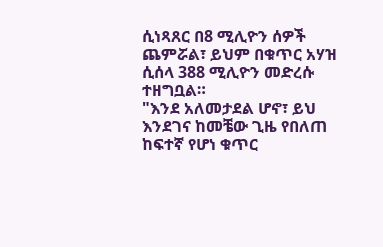ሲነጻጸር በ8 ሚሊዮን ሰዎች ጨምሯል፣ ይህም በቁጥር አሃዝ ሲሰላ 388 ሚሊዮን መድረሱ ተዘግቧል።
"እንደ አለመታደል ሆኖ፣ ይህ እንደገና ከመቼው ጊዜ የበለጠ ከፍተኛ የሆነ ቁጥር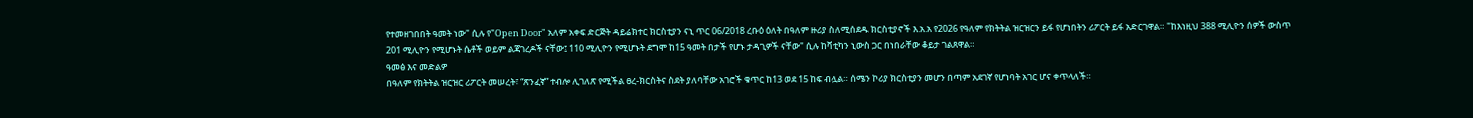የተመዘገበበት ዓመት ነው" ሲሉ የ"Open Door" አለም አቀፍ ድርጅት ዳይሬክተር ክርስቲያን ናኒ ጥር 06/2018 ረቡዕ ዕለት በዓለም ዙሪያ ስለሚሰደዱ ክርስቲያኖች እ.አ.አ የ2026 የዓለም የክትትል ዝርዝርን ይፋ የሆነበትን ሪፖርት ይፋ አድርገዋል። "ከእነዚህ 388 ሚሊዮን ሰዎች ውስጥ 201 ሚሊዮን የሚሆኑት ሴቶች ወይም ልጃገረዶች ናቸው፤ 110 ሚሊዮን የሚሆኑት ደግሞ ከ15 ዓመት በታች የሆኑ ታዳጊዎች ናቸው" ሲሉ ከቫቲካን ኒውስ ጋር በነበራቸው ቆይታ ገልጸዋል።
ዓመፅ እና መድልዎ
በዓለም የክትትል ዝርዝር ሪፖርት መሠረት፣ “ጽንፈኛ” ተብሎ ሊገለጽ የሚችል ፀረ-ክርስትና ስደት ያለባቸው አገሮች ቁጥር ከ13 ወደ 15 ከፍ ብሏል። ሰሜን ኮሪያ ክርስቲያን መሆን በጣም አደገኛ የሆነባት አገር ሆና ቀጥላለች።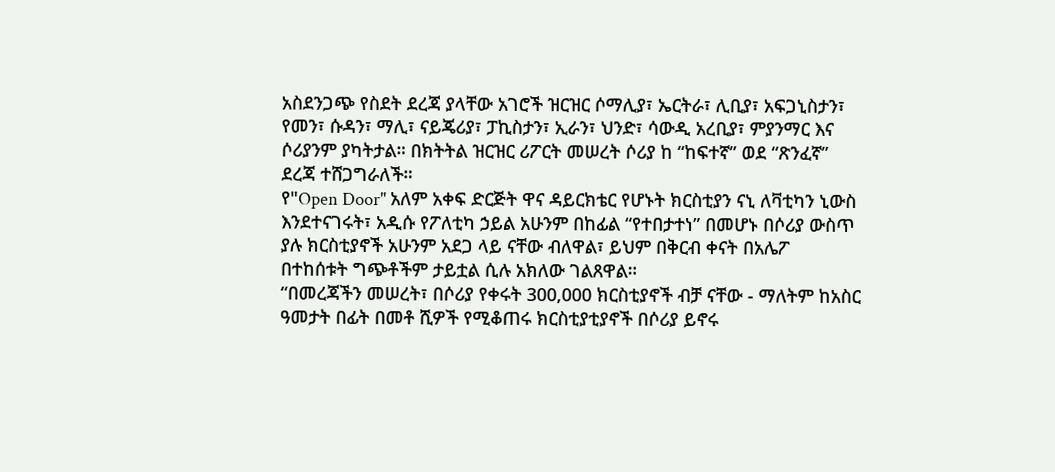አስደንጋጭ የስደት ደረጃ ያላቸው አገሮች ዝርዝር ሶማሊያ፣ ኤርትራ፣ ሊቢያ፣ አፍጋኒስታን፣ የመን፣ ሱዳን፣ ማሊ፣ ናይጄሪያ፣ ፓኪስታን፣ ኢራን፣ ህንድ፣ ሳውዲ አረቢያ፣ ምያንማር እና ሶሪያንም ያካትታል። በክትትል ዝርዝር ሪፖርት መሠረት ሶሪያ ከ “ከፍተኛ” ወደ “ጽንፈኛ” ደረጃ ተሸጋግራለች።
የ"Open Door" አለም አቀፍ ድርጅት ዋና ዳይርክቴር የሆኑት ክርስቲያን ናኒ ለቫቲካን ኒውስ እንደተናገሩት፣ አዲሱ የፖለቲካ ኃይል አሁንም በከፊል “የተበታተነ” በመሆኑ በሶሪያ ውስጥ ያሉ ክርስቲያኖች አሁንም አደጋ ላይ ናቸው ብለዋል፣ ይህም በቅርብ ቀናት በአሌፖ በተከሰቱት ግጭቶችም ታይቷል ሲሉ አክለው ገልጸዋል።
“በመረጃችን መሠረት፣ በሶሪያ የቀሩት 300,000 ክርስቲያኖች ብቻ ናቸው - ማለትም ከአስር ዓመታት በፊት በመቶ ሺዎች የሚቆጠሩ ክርስቲያቲያኖች በሶሪያ ይኖሩ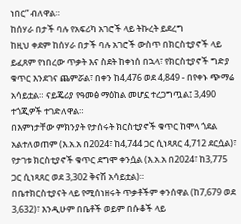ነበር” ብለዋል።
ከሰሃራ በታች ባሉ የአፍሪካ አገሮች ላይ ትኩረት ይደረግ
ከዚህ ቀደም ከሰሃራ በታች ባሉ አገሮች ውስጥ በክርስቲያኖች ላይ ይፈጸም የነበረው ጥቃት እና ስደት ከቀነሰ በኋላ፣ የክርስቲያኖች ግድያ ቁጥር እንደገና ጨምሯል፣ በቀን ከ4,476 ወደ 4,849 - በየቀኑ ጭማሬ አሳይቷል። ናይጄሪያ የዓመፅ ማዕከል መሆኗ ተረጋግጧል፤ 3,490 ተጎጂዎች ተገድለዋል።
በእምነታቸው ምክንያት የታሰሩት ክርስቲያኖች ቁጥር ከሞላ ጎደል አልተለወጠም (እ.አ.አ በ2024፣ ከ4,744 ጋር ሲነጻጸር 4,712 ደርሷል)፣ የታገቱ ክርስቲያኖች ቁጥር ደግሞ ቀንሷል (እ.አ.አ በ2024፣ ከ3,775 ጋር ሲነጻጸር ወደ 3,302 ቅናሽ አሳይቷል)።
በቤተክርስቲያናት ላይ የሚሰነዘሩት ጥቃቶችም ቀንሰዋል (ከ7,679 ወደ 3,632)፣ እንዲሁም በቤቶች ወይም በሱቆች ላይ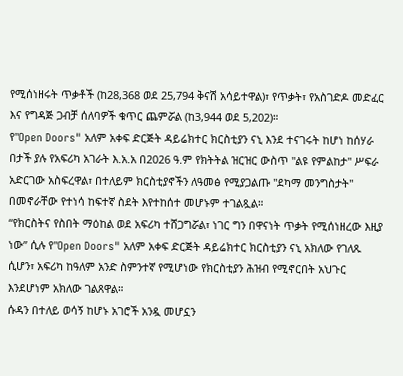የሚሰነዘሩት ጥቃቶች (ከ28,368 ወደ 25,794 ቅናሽ አሳይተዋል)፣ የጥቃት፣ የአስገድዶ መድፈር እና የግዳጅ ጋብቻ ሰለባዎች ቁጥር ጨምሯል (ከ3,944 ወደ 5,202)።
የ"Open Doors" አለም አቀፍ ድርጅት ዳይሬክተር ክርስቲያን ናኒ እንደ ተናገሩት ከሆነ ከሰሃራ በታች ያሉ የአፍሪካ አገራት እ.አ.አ በ2026 ዓ.ም የክትትል ዝርዝር ውስጥ "ልዩ የምልከታ" ሥፍራ አድርገው አስፍረዋል፣ በተለይም ክርስቲያኖችን ለዓመፅ የሚያጋልጡ "ደካማ መንግስታት" በመኖራቸው የተነሳ ከፍተኛ ስደት እየተከሰተ መሆኑም ተገልጿል።
“የክርስትና የስበት ማዕከል ወደ አፍሪካ ተሸጋግሯል፣ ነገር ግን በዋናነት ጥቃት የሚሰነዘረው እዚያ ነው” ሲሉ የ"Open Doors" አለም አቀፍ ድርጅት ዳይሬክተር ክርስቲያን ናኒ አክለው የገለጹ ሲሆን፣ አፍሪካ ከዓለም አንድ ስምንተኛ የሚሆነው የክርስቲያን ሕዝብ የሚኖርበት አህጉር እንደሆነም አክለው ገልጸዋል።
ሱዳን በተለይ ወሳኝ ከሆኑ አገሮች አንዷ መሆኗን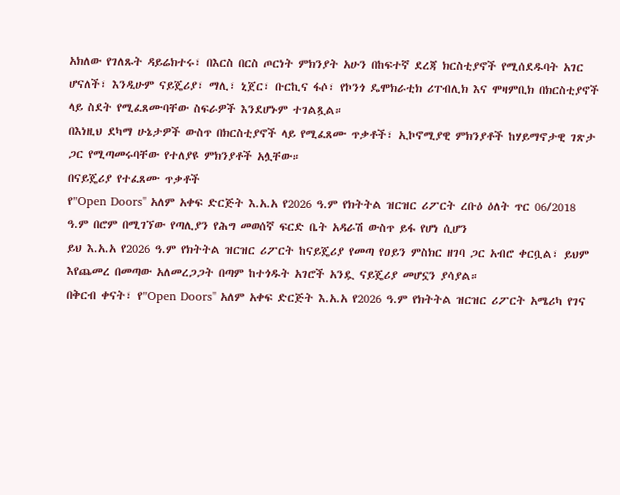አክለው የገለጹት ዳይሬክተሩ፣ በእርስ በርስ ጦርነት ምክንያት አሁን በከፍተኛ ደረጃ ክርስቲያኖች የሚሰደዱባት አገር ሆናለች፣ እንዲሁም ናይጄሪያ፣ ማሊ፣ ኒጀር፣ ቡርኪና ፋሶ፣ የኮንጎ ዴሞክራቲክ ሪፐብሊክ እና ሞዛምቢክ በክርስቲያኖች ላይ ስደት የሚፈጸሙባቸው ስፍራዎች እንደሆኑም ተገልጿል።
በእነዚህ ደካማ ሁኔታዎች ውስጥ በክርስቲያኖች ላይ የሚፈጸሙ ጥቃቶች፣ ኢኮኖሚያዊ ምክንያቶች ከሃይማኖታዊ ገጽታ ጋር የሚጣመሩባቸው የተለያዩ ምክንያቶች አሏቸው።
በናይጄሪያ የተፈጸሙ ጥቃቶች
የ"Open Doors" አለም አቀፍ ድርጅት እ.አ.አ የ2026 ዓ.ም የክትትል ዝርዝር ሪፖርት ረቡዕ ዕለት ጥር 06/2018 ዓ.ም በሮም በሚገኘው የጣሊያን የሕግ መወሰኛ ፍርድ ቤት አዳራሽ ውስጥ ይፋ የሆነ ሲሆን
ይህ እ.አ.አ የ2026 ዓ.ም የክትትል ዝርዝር ሪፖርት ከናይጄሪያ የመጣ የዐይን ምስክር ዘገባ ጋር አብሮ ቀርቧል፣ ይህም እየጨመረ በመጣው አለመረጋጋት በጣም ከተጎዱት አገሮች አንዷ ናይጄሪያ መሆኗን ያሳያል።
በቅርብ ቀናት፣ የ"Open Doors" አለም አቀፍ ድርጅት እ.አ.አ የ2026 ዓ.ም የክትትል ዝርዝር ሪፖርት አሜሪካ የገና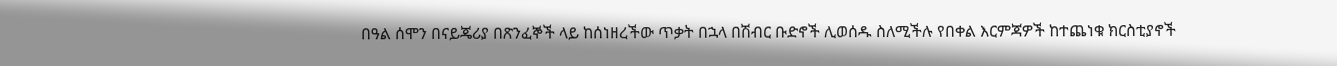በዓል ሰሞን በናይጄሪያ በጽንፈኞች ላይ ከሰነዘረችው ጥቃት በኋላ በሽብር ቡድኖች ሊወሰዱ ስለሚችሉ የበቀል እርምጃዎች ከተጨነቁ ክርስቲያኖች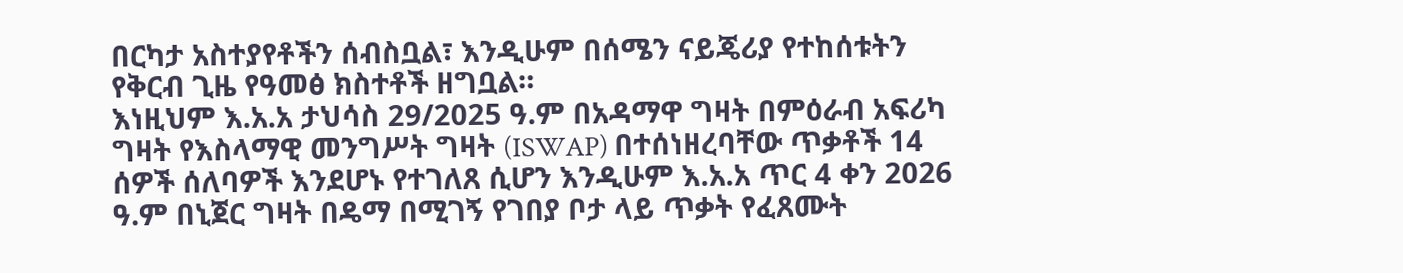በርካታ አስተያየቶችን ሰብስቧል፣ እንዲሁም በሰሜን ናይጄሪያ የተከሰቱትን የቅርብ ጊዜ የዓመፅ ክስተቶች ዘግቧል።
እነዚህም እ.አ.አ ታህሳስ 29/2025 ዓ.ም በአዳማዋ ግዛት በምዕራብ አፍሪካ ግዛት የእስላማዊ መንግሥት ግዛት (ISWAP) በተሰነዘረባቸው ጥቃቶች 14 ሰዎች ሰለባዎች እንደሆኑ የተገለጸ ሲሆን እንዲሁም እ.አ.አ ጥር 4 ቀን 2026 ዓ.ም በኒጀር ግዛት በዴማ በሚገኝ የገበያ ቦታ ላይ ጥቃት የፈጸሙት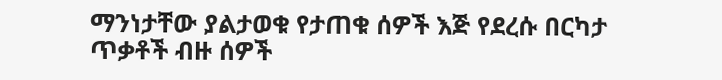ማንነታቸው ያልታወቁ የታጠቁ ሰዎች እጅ የደረሱ በርካታ ጥቃቶች ብዙ ሰዎች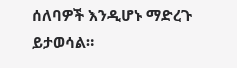ሰለባዎች እንዲሆኑ ማድረጉ ይታወሳል።